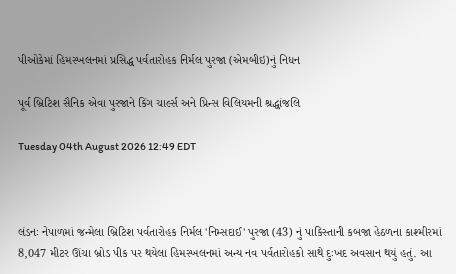પીઓકેમાં હિમસ્ખલનમાં પ્રસિદ્ધ પર્વતારોહક નિર્મલ પુરજા (એમબીઇ)નું નિધન

પૂર્વ બ્રિટિશ સૈનિક એવા પુરજાને કિંગ ચાર્લ્સ અને પ્રિન્સ વિલિયમની શ્રદ્ધાંજલિ

Tuesday 04th August 2026 12:49 EDT



લંડનઃ નેપાળમાં જન્મેલા બ્રિટિશ પર્વતારોહક નિર્મલ 'નિમ્સદાઈ' પુરજા (43) નું પાકિસ્તાની કબજા હેઠળના કાશ્મીરમાં 8,047 મીટર ઊંચા બ્રોડ પીક પર થયેલા હિમસ્ખલનમાં અન્ય નવ પર્વતારોહકો સાથે દુઃખદ અવસાન થયું હતું. આ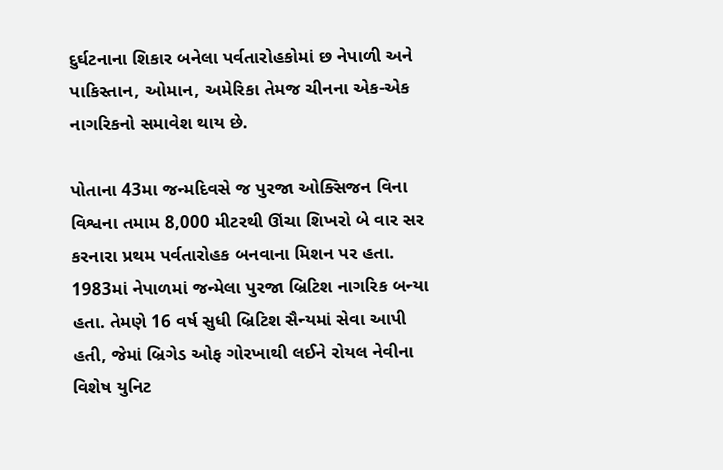દુર્ઘટનાના શિકાર બનેલા પર્વતારોહકોમાં છ નેપાળી અને પાકિસ્તાન, ઓમાન, અમેરિકા તેમજ ચીનના એક-એક નાગરિકનો સમાવેશ થાય છે.

પોતાના 43મા જન્મદિવસે જ પુરજા ઓક્સિજન વિના વિશ્વના તમામ 8,000 મીટરથી ઊંચા શિખરો બે વાર સર કરનારા પ્રથમ પર્વતારોહક બનવાના મિશન પર હતા. 1983માં નેપાળમાં જન્મેલા પુરજા બ્રિટિશ નાગરિક બન્યા હતા. તેમણે 16 વર્ષ સુધી બ્રિટિશ સૈન્યમાં સેવા આપી હતી, જેમાં બ્રિગેડ ઓફ ગોરખાથી લઈને રોયલ નેવીના વિશેષ યુનિટ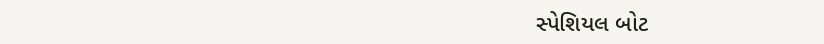સ્પેશિયલ બોટ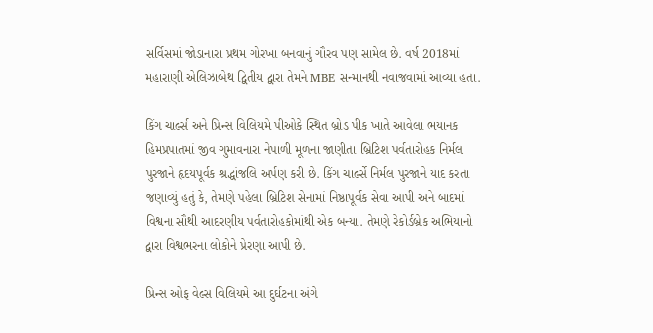સર્વિસમાં જોડાનારા પ્રથમ ગોરખા બનવાનું ગૌરવ પણ સામેલ છે. વર્ષ 2018માં મહારાણી એલિઝાબેથ દ્વિતીય દ્વારા તેમને MBE સન્માનથી નવાજવામાં આવ્યા હતા.

કિંગ ચાર્લ્સ અને પ્રિન્સ વિલિયમે પીઓકે સ્થિત બ્રોડ પીક ખાતે આવેલા ભયાનક હિમપ્રપાતમાં જીવ ગુમાવનારા નેપાળી મૂળના જાણીતા બ્રિટિશ પર્વતારોહક નિર્મલ પુરજાને હૃદયપૂર્વક શ્રદ્ધાંજલિ અર્પણ કરી છે. કિંગ ચાર્લ્સે નિર્મલ પુરજાને યાદ કરતા જણાવ્યું હતું કે, તેમણે પહેલા બ્રિટિશ સેનામાં નિષ્ઠાપૂર્વક સેવા આપી અને બાદમાં વિશ્વના સૌથી આદરણીય પર્વતારોહકોમાંથી એક બન્યા. તેમણે રેકોર્ડબ્રેક અભિયાનો દ્વારા વિશ્વભરના લોકોને પ્રેરણા આપી છે.

પ્રિન્સ ઓફ વેલ્સ વિલિયમે આ દુર્ઘટના અંગે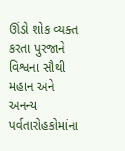ઊંડો શોક વ્યક્ત કરતા પુરજાને વિશ્વના સૌથી મહાન અને અનન્ય પર્વતારોહકોમાંના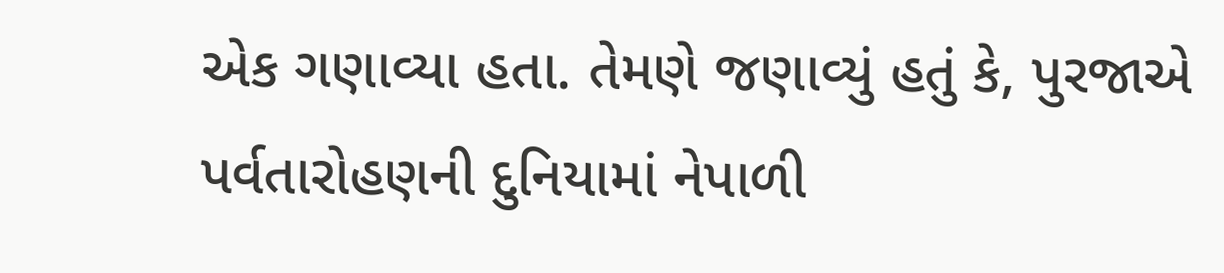એક ગણાવ્યા હતા. તેમણે જણાવ્યું હતું કે, પુરજાએ પર્વતારોહણની દુનિયામાં નેપાળી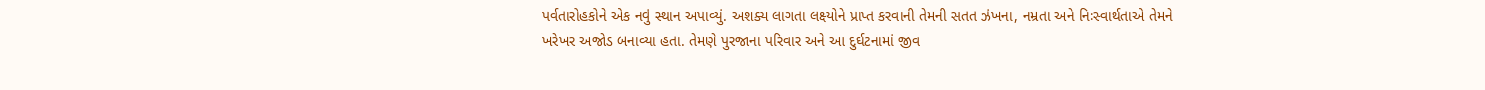પર્વતારોહકોને એક નવું સ્થાન અપાવ્યું. અશક્ય લાગતા લક્ષ્યોને પ્રાપ્ત કરવાની તેમની સતત ઝંખના, નમ્રતા અને નિઃસ્વાર્થતાએ તેમને ખરેખર અજોડ બનાવ્યા હતા. તેમણે પુરજાના પરિવાર અને આ દુર્ઘટનામાં જીવ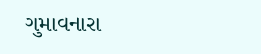ગુમાવનારા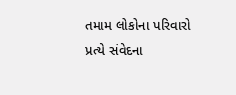તમામ લોકોના પરિવારો પ્રત્યે સંવેદના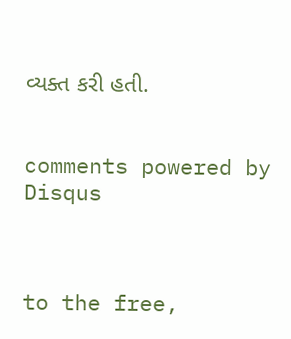વ્યક્ત કરી હતી.


comments powered by Disqus



to the free,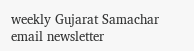weekly Gujarat Samachar email newsletter